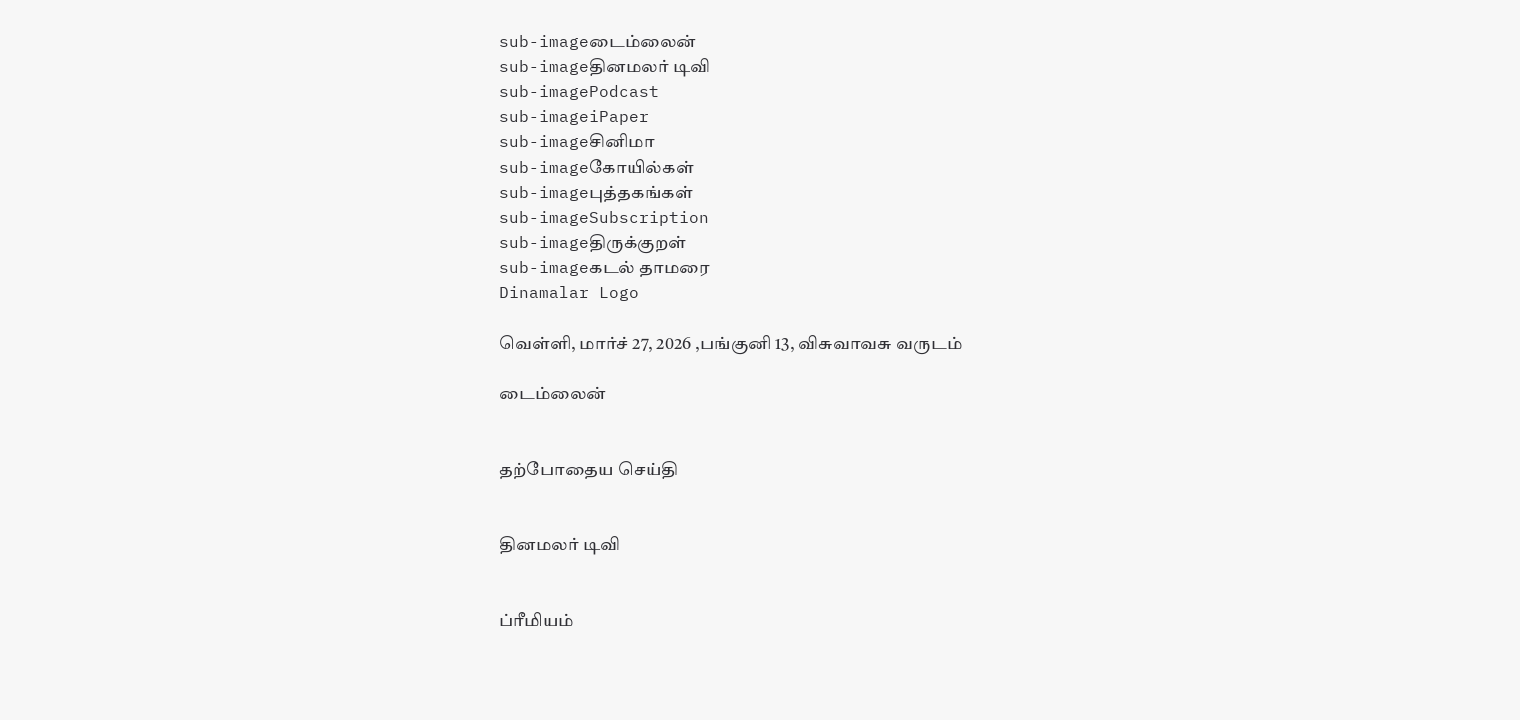sub-imageடைம்லைன்
sub-imageதினமலர் டிவி
sub-imagePodcast
sub-imageiPaper
sub-imageசினிமா
sub-imageகோயில்கள்
sub-imageபுத்தகங்கள்
sub-imageSubscription
sub-imageதிருக்குறள்
sub-imageகடல் தாமரை
Dinamalar Logo

வெள்ளி, மார்ச் 27, 2026 ,பங்குனி 13, விசுவாவசு வருடம்

டைம்லைன்


தற்போதைய செய்தி


தினமலர் டிவி


ப்ரீமியம்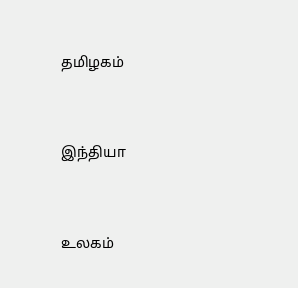தமிழகம்


இந்தியா


உலகம்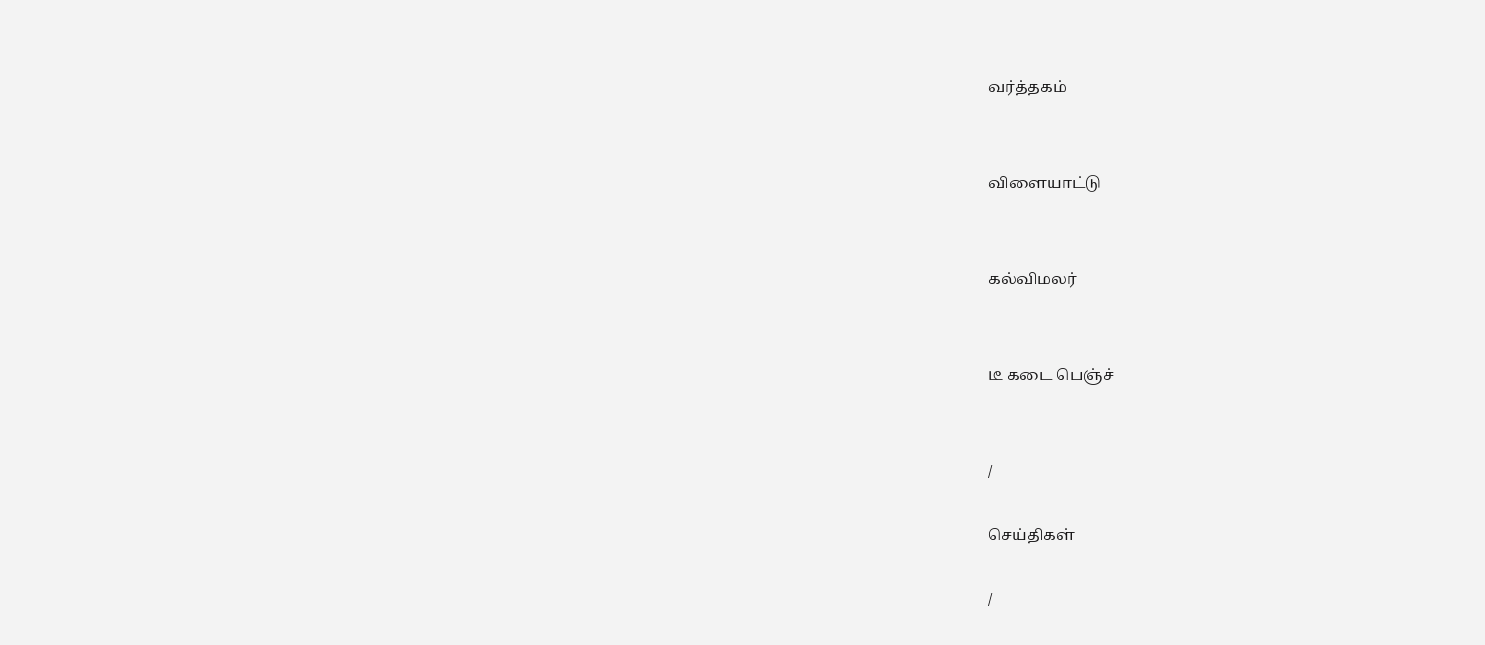வர்த்தகம்


விளையாட்டு


கல்விமலர்


டீ கடை பெஞ்ச்


/

செய்திகள்

/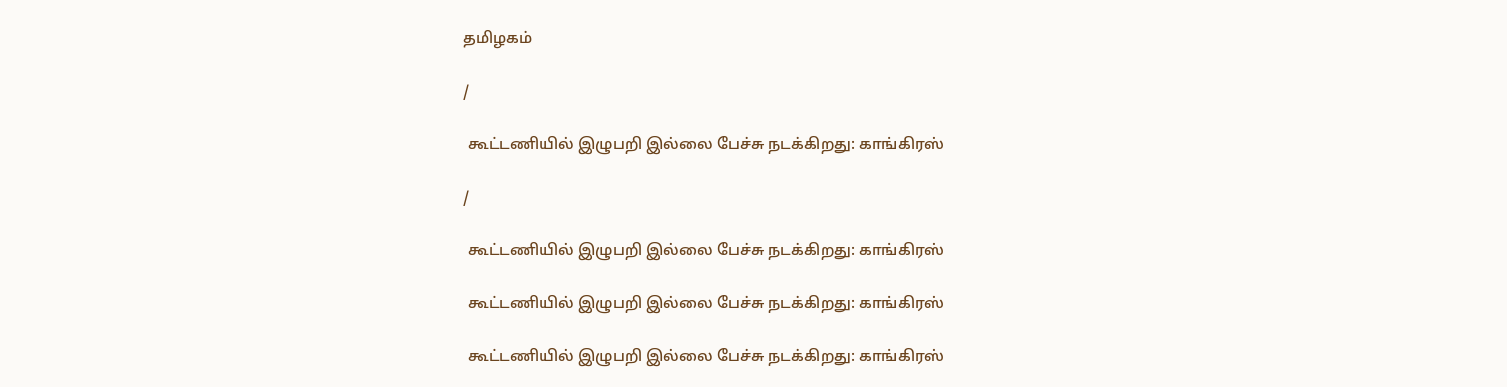தமிழகம்

/

 கூட்டணியில் இழுபறி இல்லை பேச்சு நடக்கிறது: காங்கிரஸ்

/

 கூட்டணியில் இழுபறி இல்லை பேச்சு நடக்கிறது: காங்கிரஸ்

 கூட்டணியில் இழுபறி இல்லை பேச்சு நடக்கிறது: காங்கிரஸ்

 கூட்டணியில் இழுபறி இல்லை பேச்சு நடக்கிறது: காங்கிரஸ்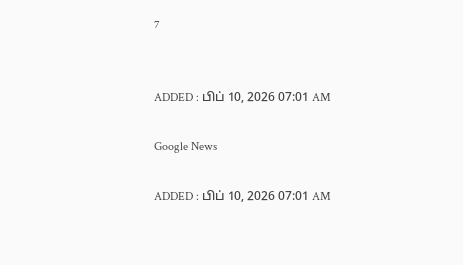7


ADDED : பிப் 10, 2026 07:01 AM

Google News

ADDED : பிப் 10, 2026 07:01 AM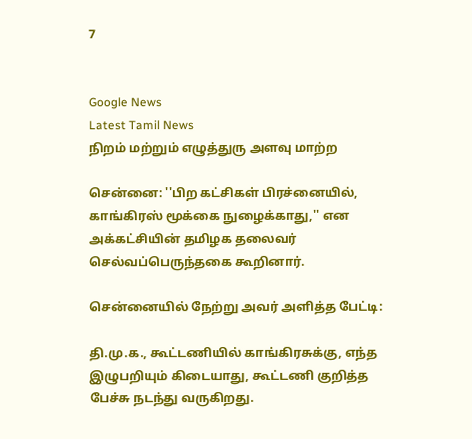7


Google News
Latest Tamil News
நிறம் மற்றும் எழுத்துரு அளவு மாற்ற

சென்னை: ''பிற கட்சிகள் பிரச்னையில், காங்கிரஸ் மூக்கை நுழைக்காது,'' என அக்கட்சியின் தமிழக தலைவர் செல்வப்பெருந்தகை கூறினார்.

சென்னையில் நேற்று அவர் அளித்த பேட்டி:

தி.மு.க., கூட்டணியில் காங்கிரசுக்கு, எந்த இழுபறியும் கிடையாது, கூட்டணி குறித்த பேச்சு நடந்து வருகிறது.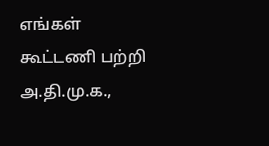எங்கள் கூட்டணி பற்றி அ.தி.மு.க.,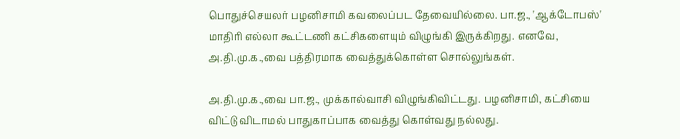பொதுச்செயலர் பழனிசாமி கவலைப்பட தேவையில்லை. பா.ஜ., 'ஆக்டோபஸ்' மாதிரி எல்லா கூட்டணி கட்சிகளையும் விழுங்கி இருக்கிறது. எனவே, அ.தி.மு.க.,வை பத்திரமாக வைத்துக்கொள்ள சொல்லுங்கள்.

அ.தி.மு.க.,வை பா.ஜ., முக்கால்வாசி விழுங்கிவிட்டது. பழனிசாமி, கட்சியை விட்டு விடாமல் பாதுகாப்பாக வைத்து கொள்வது நல்லது.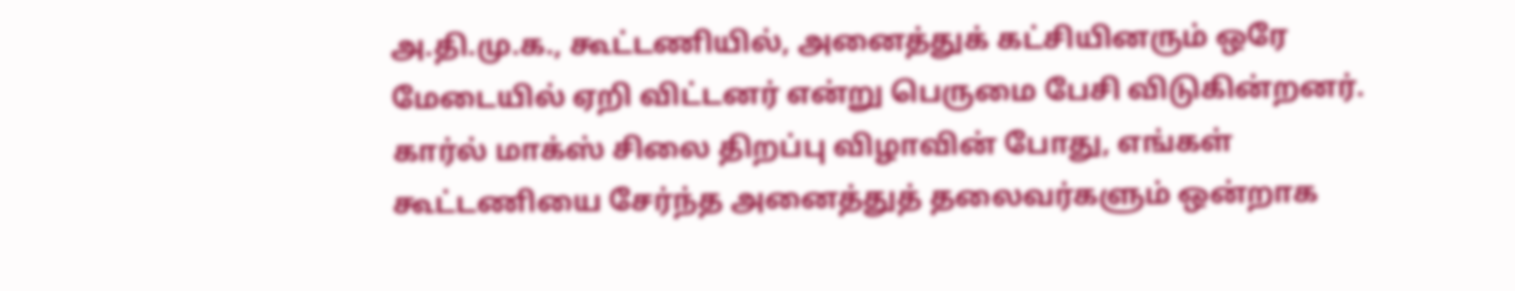அ.தி.மு.க., கூட்டணியில், அனைத்துக் கட்சியினரும் ஒரே மேடையில் ஏறி விட்டனர் என்று பெருமை பேசி விடுகின்றனர். கார்ல் மாக்ஸ் சிலை திறப்பு விழாவின் போது, எங்கள் கூட்டணியை சேர்ந்த அனைத்துத் தலைவர்களும் ஒன்றாக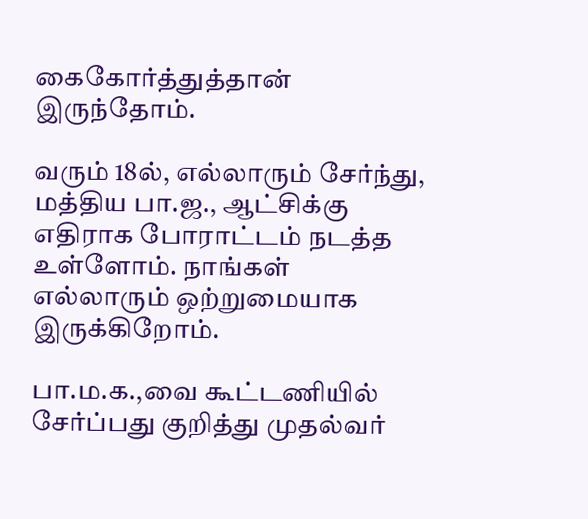கைகோர்த்துத்தான் இருந்தோம்.

வரும் 18ல், எல்லாரும் சேர்ந்து, மத்திய பா.ஜ., ஆட்சிக்கு எதிராக போராட்டம் நடத்த உள்ளோம். நாங்கள் எல்லாரும் ஒற்றுமையாக இருக்கிறோம்.

பா.ம.க.,வை கூட்டணியில் சேர்ப்பது குறித்து முதல்வர்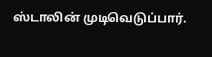ஸ்டாலின் முடிவெடுப்பார்.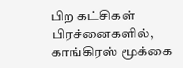பிற கட்சிகள் பிரச்னைகளில், காங்கிரஸ் மூக்கை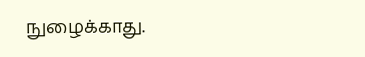நுழைக்காது.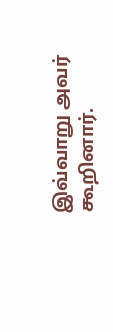இவ்வாறு அவர் கூறினார்.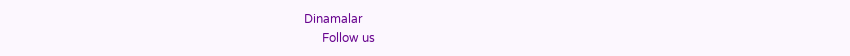Dinamalar
      Follow us